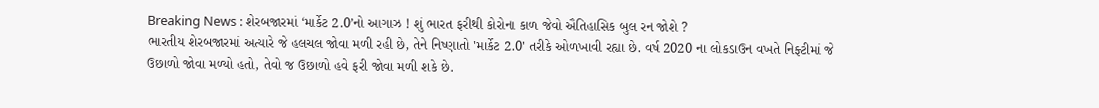Breaking News : શેરબજારમાં ‘માર્કેટ 2.0’નો આગાઝ ! શું ભારત ફરીથી કોરોના કાળ જેવો ઐતિહાસિક બુલ રન જોશે ?
ભારતીય શેરબજારમાં અત્યારે જે હલચલ જોવા મળી રહી છે, તેને નિષ્ણાતો 'માર્કેટ 2.0' તરીકે ઓળખાવી રહ્યા છે. વર્ષ 2020 ના લોકડાઉન વખતે નિફ્ટીમાં જે ઉછાળો જોવા મળ્યો હતો, તેવો જ ઉછાળો હવે ફરી જોવા મળી શકે છે.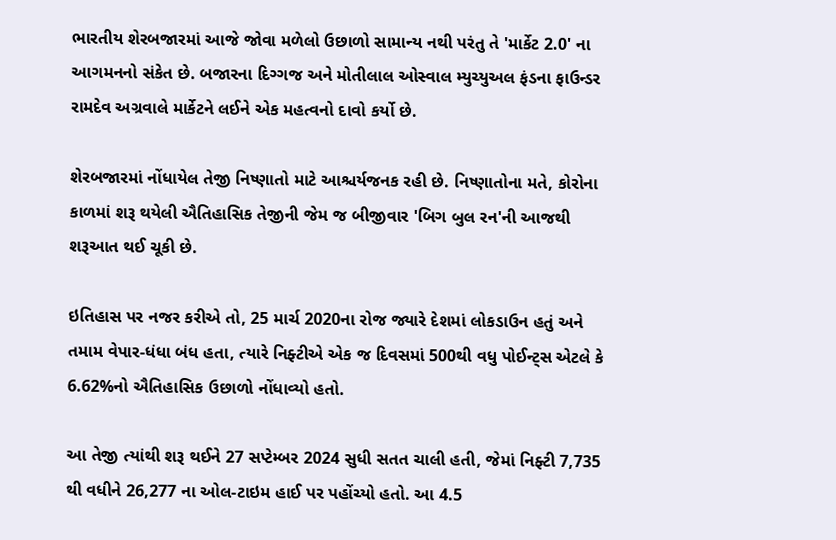ભારતીય શેરબજારમાં આજે જોવા મળેલો ઉછાળો સામાન્ય નથી પરંતુ તે 'માર્કેટ 2.0' ના આગમનનો સંકેત છે. બજારના દિગ્ગજ અને મોતીલાલ ઓસ્વાલ મ્યુચ્યુઅલ ફંડના ફાઉન્ડર રામદેવ અગ્રવાલે માર્કેટને લઈને એક મહત્વનો દાવો કર્યો છે.

શેરબજારમાં નોંધાયેલ તેજી નિષ્ણાતો માટે આશ્ચર્યજનક રહી છે. નિષ્ણાતોના મતે, કોરોના કાળમાં શરૂ થયેલી ઐતિહાસિક તેજીની જેમ જ બીજીવાર 'બિગ બુલ રન'ની આજથી શરૂઆત થઈ ચૂકી છે.

ઇતિહાસ પર નજર કરીએ તો, 25 માર્ચ 2020ના રોજ જ્યારે દેશમાં લોકડાઉન હતું અને તમામ વેપાર-ધંધા બંધ હતા, ત્યારે નિફ્ટીએ એક જ દિવસમાં 500થી વધુ પોઈન્ટ્સ એટલે કે 6.62%નો ઐતિહાસિક ઉછાળો નોંધાવ્યો હતો.

આ તેજી ત્યાંથી શરૂ થઈને 27 સપ્ટેમ્બર 2024 સુધી સતત ચાલી હતી, જેમાં નિફ્ટી 7,735 થી વધીને 26,277 ના ઓલ-ટાઇમ હાઈ પર પહોંચ્યો હતો. આ 4.5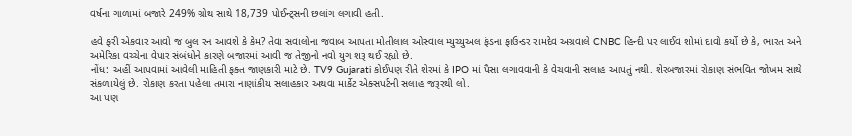વર્ષના ગાળામાં બજારે 249% ગ્રોથ સાથે 18,739 પોઈન્ટ્સની છલાંગ લગાવી હતી.

હવે ફરી એકવાર આવો જ બુલ રન આવશે કે કેમ? તેવા સવાલોના જવાબ આપતા મોતીલાલ ઓસ્વાલ મ્યુચ્યુઅલ ફંડના ફાઉન્ડર રામદેવ અગ્રવાલે CNBC હિન્દી પર લાઈવ શોમાં દાવો કર્યો છે કે, ભારત અને અમેરિકા વચ્ચેના વેપાર સંબંધોને કારણે બજારમાં આવી જ તેજીનો નવો યુગ શરૂ થઈ રહ્યો છે.
નોંધ: અહીં આપવામાં આવેલી માહિતી ફક્ત જાણકારી માટે છે. TV9 Gujarati કોઈપણ રીતે શેરમાં કે IPO માં પૈસા લગાવવાની કે વેચવાની સલાહ આપતું નથી. શેરબજારમાં રોકાણ સંભવિત જોખમ સાથે સંકળાયેલું છે. રોકાણ કરતા પહેલા તમારા નાણાંકીય સલાહકાર અથવા માર્કેટ એક્સપર્ટની સલાહ જરૂરથી લો.
આ પણ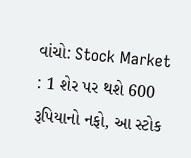વાંચો: Stock Market : 1 શેર પર થશે 600 રૂપિયાનો નફો, આ સ્ટોક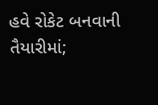હવે રોકેટ બનવાની તૈયારીમાં;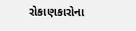રોકાણકારોના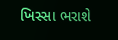ખિસ્સા ભરાશે